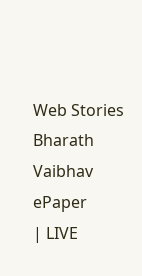Web Stories
Bharath Vaibhav
ePaper
| LIVE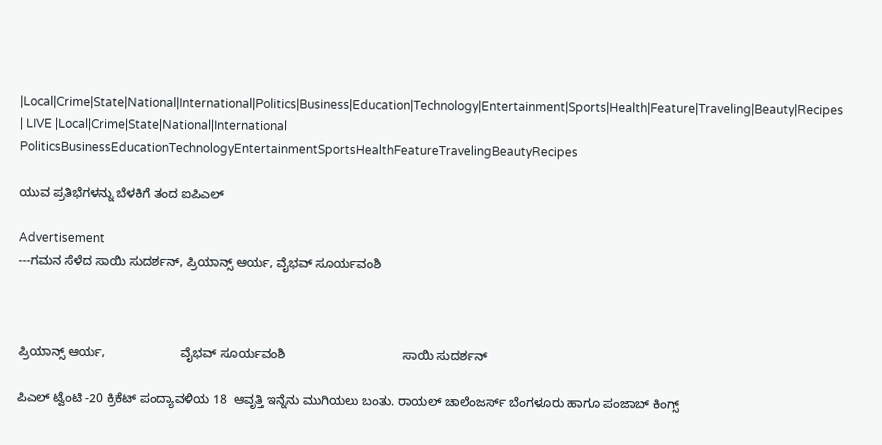|Local|Crime|State|National|International|Politics|Business|Education|Technology|Entertainment|Sports|Health|Feature|Traveling|Beauty|Recipes
| LIVE |Local|Crime|State|National|International
PoliticsBusinessEducationTechnologyEntertainmentSportsHealthFeatureTravelingBeautyRecipes

ಯುವ ಪ್ರತಿಭೆಗಳನ್ನು ಬೆಳಕಿಗೆ ತಂದ ಐಪಿಎಲ್

Advertisement
---ಗಮನ ಸೆಳೆದ ಸಾಯಿ ಸುದರ್ಶನ್, ಪ್ರಿಯಾನ್ಸ್ ಆರ್ಯ, ವೈಭವ್ ಸೂರ್ಯವಂಶಿ



ಪ್ರಿಯಾನ್ಸ್ ಆರ್ಯ,                      ವೈಭವ್ ಸೂರ್ಯವಂಶಿ                                  ಸಾಯಿ ಸುದರ್ಶನ್

ಪಿಎಲ್ ಟ್ವೆಂಟಿ -20 ಕ್ರಿಕೆಟ್ ಪಂದ್ಯಾವಳಿಯ 18  ಆವೃತ್ತಿ ಇನ್ನೆನು ಮುಗಿಯಲು ಬಂತು. ರಾಯಲ್ ಚಾಲೆಂಜರ್ಸ್ ಬೆಂಗಳೂರು ಹಾಗೂ ಪಂಜಾಬ್ ಕಿಂಗ್ಸ್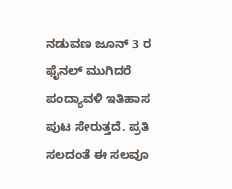ನಡುವಣ ಜೂನ್ 3 ರ ಫೈನಲ್ ಮುಗಿದರೆ ಪಂದ್ಯಾವಳಿ ಇತಿಹಾಸ ಪುಟ ಸೇರುತ್ತದೆ. ಪ್ರತಿ ಸಲದಂತೆ ಈ ಸಲವೂ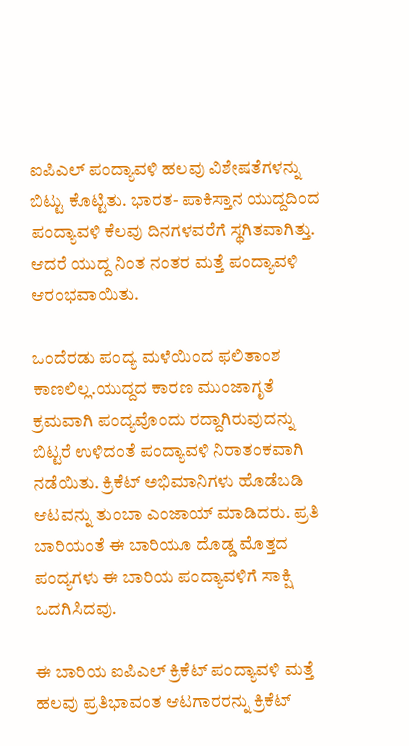ಐಪಿಎಲ್ ಪಂದ್ಯಾವಳಿ ಹಲವು ವಿಶೇಷತೆಗಳನ್ನು ಬಿಟ್ಟು ಕೊಟ್ಟಿತು. ಭಾರತ- ಪಾಕಿಸ್ತಾನ ಯುದ್ದದಿಂದ ಪಂದ್ಯಾವಳಿ ಕೆಲವು ದಿನಗಳವರೆಗೆ ಸ್ಥಗಿತವಾಗಿತ್ತು. ಆದರೆ ಯುದ್ದ ನಿಂತ ನಂತರ ಮತ್ತೆ ಪಂದ್ಯಾವಳಿ ಆರಂಭವಾಯಿತು.

ಒಂದೆರಡು ಪಂದ್ಯ ಮಳೆಯಿಂದ ಫಲಿತಾಂಶ ಕಾಣಲಿಲ್ಲ.ಯುದ್ದದ ಕಾರಣ ಮುಂಜಾಗೃತೆ ಕ್ರಮವಾಗಿ ಪಂದ್ಯವೊಂದು ರದ್ದಾಗಿರುವುದನ್ನು ಬಿಟ್ಟರೆ ಉಳಿದಂತೆ ಪಂದ್ಯಾವಳಿ ನಿರಾತಂಕವಾಗಿ ನಡೆಯಿತು. ಕ್ರಿಕೆಟ್ ಅಭಿಮಾನಿಗಳು ಹೊಡೆಬಡಿ ಆಟವನ್ನು ತುಂಬಾ ಎಂಜಾಯ್ ಮಾಡಿದರು. ಪ್ರತಿ ಬಾರಿಯಂತೆ ಈ ಬಾರಿಯೂ ದೊಡ್ಡ ಮೊತ್ತದ ಪಂದ್ಯಗಳು ಈ ಬಾರಿಯ ಪಂದ್ಯಾವಳಿಗೆ ಸಾಕ್ಷಿ ಒದಗಿಸಿದವು.

ಈ ಬಾರಿಯ ಐಪಿಎಲ್ ಕ್ರಿಕೆಟ್ ಪಂದ್ಯಾವಳಿ ಮತ್ತೆ ಹಲವು ಪ್ರತಿಭಾವಂತ ಆಟಗಾರರನ್ನು ಕ್ರಿಕೆಟ್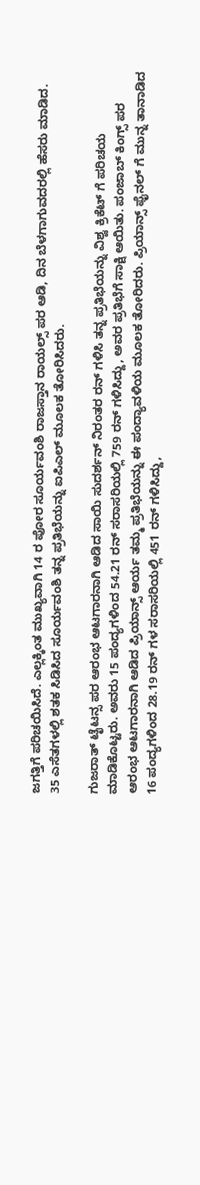ಜಗತ್ತಿಗೆ ಪರಿಚಯಿಸಿದೆ. ಎಲ್ಲಕ್ಕಿಂತ ಮುಖ್ಯವಾಗಿ 14 ರ ಪೋರ ಸೂರ್ಯವಂಶಿ ರಾಜಸ್ತಾನ ರಾಯಲ್ಸ್ ಪರ ಆಡಿ, ದಿನ ಬೆಳಗಾಗುವದರಲ್ಲಿ ಹೆಸರು ಮಾಡಿದ. 35 ಎಸೆತಗಳಲ್ಲಿ ಶತಕ ಸಿಡಿಸಿದ ಸೂರ್ಯವಂಶಿ ತನ್ನ ಪ್ರತಿಭೆಯನ್ನು ಐಪಿಎಲ್ ಮೂಲಕ ತೋರಿಸಿದರು.

ಗುಜರಾತ್ ಟೈಟನ್ಸ ಪರ ಆರಂಭ ಆಟಗಾರನಾಗಿ ಆಡಿದ ಸಾಯಿ ಸುದರ್ಶನ್ ನಿರಂತರ ರನ್ ಗಳಿಸಿ ತನ್ನ ಪ್ರತಿಭೆಯನ್ನು ವಿಶ್ವ ಕ್ರಿಕೆಟ್ ಗೆ ಪರಿಚಯ ಮಾಡಿಕೊಟ್ಟರು. ಅವರು 15 ಪಂದ್ಯಗಳಿಂದ 54.21 ರನ್ ಸರಾಸರಿಯಲ್ಲಿ 759 ರನ್ ಗಳಿಸಿದ್ದು, ಅವರ ಪ್ರತಿಭೆಗೆ ಸಾಕ್ಷಿ ಆಯಿತು. ಪಂಜಾಬ್ ಕಿಂಗ್ಸ್ ಪರ ಆರಂಭ ಆಟಗಾರನಾಗಿ ಆಡಿದ ಪ್ರಿಯಾನ್ಸ್ ಆರ್ಯ ತಮ್ಮ ಪ್ರತಿಭೆಯನ್ನು ಈ ಪಂದ್ಯಾವಳಿಯ ಮೂಲಕ ತೋರಿದರು. ಪ್ರಿಯಾನ್ಸ್ ಫೈನಲ್ ಗೆ ಮುನ್ನ ತಾನಾಡಿದ 16 ಪಂದ್ಯಗಳಿಂದ 28.19 ರನ್ ಗಳ ಸರಾಸರಿಯಲ್ಲಿ 451 ರನ್ ಗಳಿಸಿದ್ದು,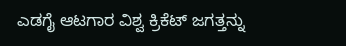ಎಡಗೈ ಆಟಗಾರ ವಿಶ್ವ ಕ್ರಿಕೆಟ್ ಜಗತ್ತನ್ನು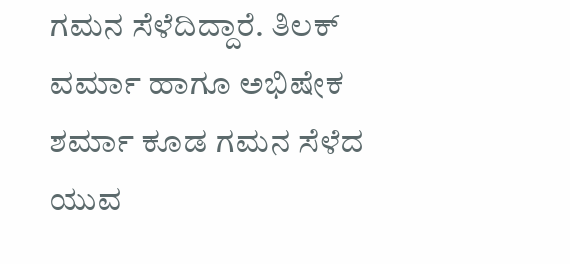ಗಮನ ಸೆಳೆದಿದ್ದಾರೆ. ತಿಲಕ್ ವರ್ಮಾ ಹಾಗೂ ಅಭಿಷೇಕ ಶರ್ಮಾ ಕೂಡ ಗಮನ ಸೆಳೆದ ಯುವ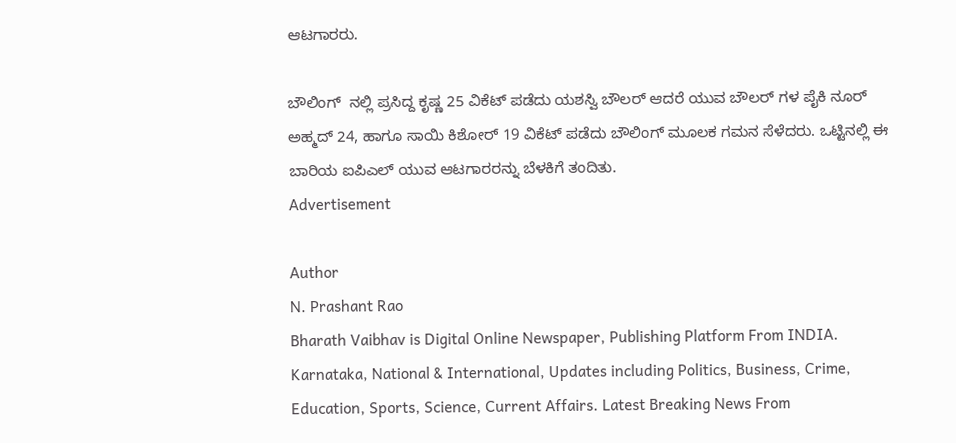ಆಟಗಾರರು.

ಬೌಲಿಂಗ್  ನಲ್ಲಿ ಪ್ರಸಿದ್ದ ಕೃಷ್ಣ 25 ವಿಕೆಟ್ ಪಡೆದು ಯಶಸ್ವಿ ಬೌಲರ್ ಆದರೆ ಯುವ ಬೌಲರ್ ಗಳ ಪೈಕಿ ನೂರ್ ಅಹ್ಮದ್ 24, ಹಾಗೂ ಸಾಯಿ ಕಿಶೋರ್ 19 ವಿಕೆಟ್ ಪಡೆದು ಬೌಲಿಂಗ್ ಮೂಲಕ ಗಮನ ಸೆಳೆದರು. ಒಟ್ಟಿನಲ್ಲಿ ಈ ಬಾರಿಯ ಐಪಿಎಲ್ ಯುವ ಆಟಗಾರರನ್ನು ಬೆಳಕಿಗೆ ತಂದಿತು.
Advertisement

Author
N. Prashant Rao
Bharath Vaibhav is Digital Online Newspaper, Publishing Platform From INDIA. Karnataka, National & International, Updates including Politics, Business, Crime, Education, Sports, Science, Current Affairs. Latest Breaking News From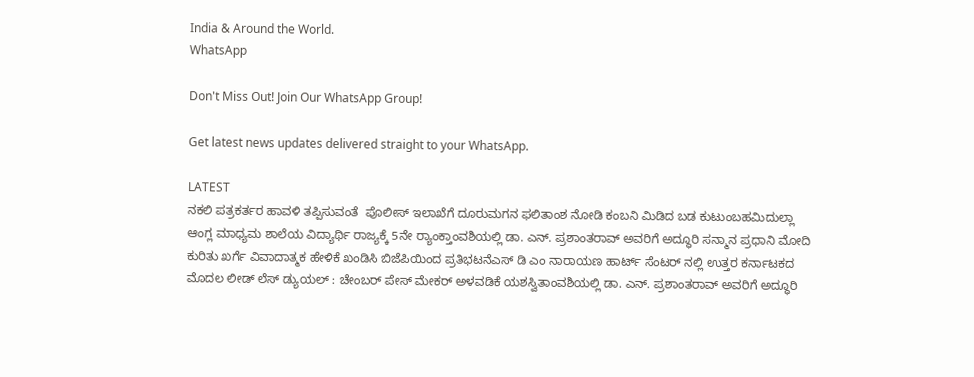India & Around the World.
WhatsApp

Don't Miss Out! Join Our WhatsApp Group!

Get latest news updates delivered straight to your WhatsApp.

LATEST
ನಕಲಿ ಪತ್ರಕರ್ತರ ಹಾವಳಿ ತಪ್ಪಿಸುವಂತೆ  ಪೊಲೀಸ್ ಇಲಾಖೆಗೆ ದೂರುಮಗನ ಫಲಿತಾಂಶ ನೋಡಿ ಕಂಬನಿ ಮಿಡಿದ ಬಡ ಕುಟುಂಬಹಮಿದುಲ್ಲಾ ಆಂಗ್ಲ ಮಾಧ್ಯಮ ಶಾಲೆಯ ವಿದ್ಯಾರ್ಥಿ ರಾಜ್ಯಕ್ಕೆ 5ನೇ ರ್‍ಯಾಂಕ್ತಾಂವಶಿಯಲ್ಲಿ ಡಾ. ಎನ್. ಪ್ರಶಾಂತರಾವ್ ಅವರಿಗೆ ಅದ್ಧೂರಿ ಸನ್ಮಾನ ಪ್ರಧಾನಿ ಮೋದಿ ಕುರಿತು ಖರ್ಗೆ ವಿವಾದಾತ್ಮಕ ಹೇಳಿಕೆ ಖಂಡಿಸಿ ಬಿಜೆಪಿಯಿಂದ ಪ್ರತಿಭಟನೆಎಸ್ ಡಿ ಎಂ ನಾರಾಯಣ ಹಾರ್ಟ್ ಸೆಂಟರ್ ನಲ್ಲಿ ಉತ್ತರ ಕರ್ನಾಟಕದ ಮೊದಲ ಲೀಡ್ ಲೆಸ್ ಡ್ಯುಯಲ್ : ಚೇಂಬರ್ ಪೇಸ್ ಮೇಕರ್ ಅಳವಡಿಕೆ ಯಶಸ್ವಿತಾಂವಶಿಯಲ್ಲಿ ಡಾ. ಎನ್. ಪ್ರಶಾಂತರಾವ್ ಅವರಿಗೆ ಅದ್ಧೂರಿ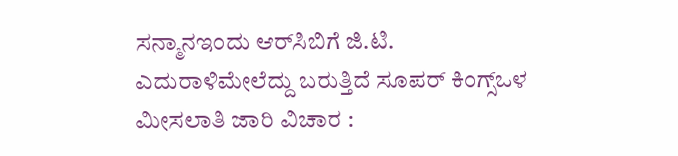ಸನ್ಮಾನಇಂದು ಆರ್‌ಸಿಬಿಗೆ ಜಿ.ಟಿ. ಎದುರಾಳಿಮೇಲೆದ್ದು ಬರುತ್ತಿದೆ ಸೂಪರ್ ಕಿಂಗ್ಸ್ಒಳ ಮೀಸಲಾತಿ ಜಾರಿ ವಿಚಾರ :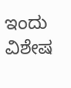ಇಂದು ವಿಶೇಷ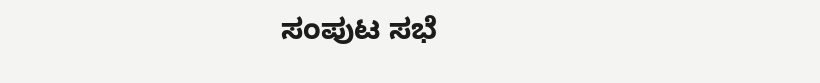ಸಂಪುಟ ಸಭೆ